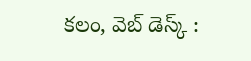కలం, వెబ్ డెస్క్ :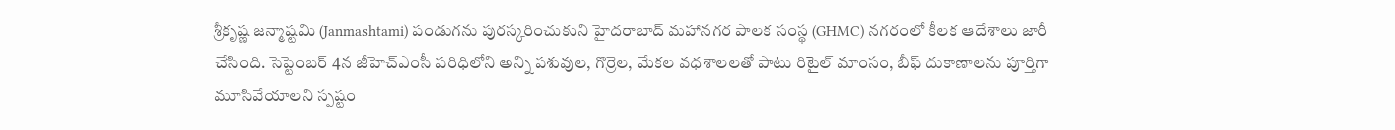శ్రీకృష్ణ జన్మాష్టమి (Janmashtami) పండుగను పురస్కరించుకుని హైదరాబాద్ మహానగర పాలక సంస్థ (GHMC) నగరంలో కీలక ఆదేశాలు జారీ చేసింది. సెప్టెంబర్ 4న జీహెచ్ఎంసీ పరిధిలోని అన్ని పశువుల, గొర్రెల, మేకల వధశాలలతో పాటు రిటైల్ మాంసం, బీఫ్ దుకాణాలను పూర్తిగా మూసివేయాలని స్పష్టం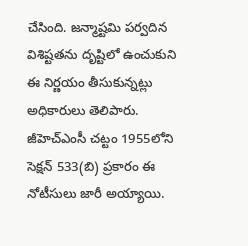చేసింది. జన్మాష్టమి పర్వదిన విశిష్టతను దృష్టిలో ఉంచుకుని ఈ నిర్ణయం తీసుకున్నట్లు అధికారులు తెలిపారు.
జీహెచ్ఎంసీ చట్టం 1955లోని సెక్షన్ 533(బి) ప్రకారం ఈ నోటీసులు జారీ అయ్యాయి.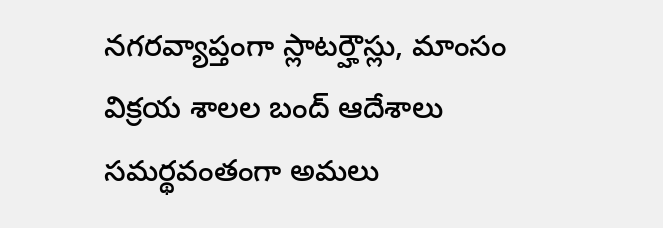నగరవ్యాప్తంగా స్లాటర్హౌస్లు, మాంసం విక్రయ శాలల బంద్ ఆదేశాలు సమర్థవంతంగా అమలు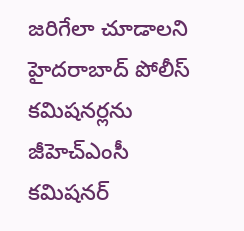జరిగేలా చూడాలని హైదరాబాద్ పోలీస్ కమిషనర్లను జీహెచ్ఎంసీ కమిషనర్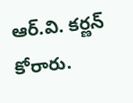ఆర్.వి. కర్ణన్ కోరారు.